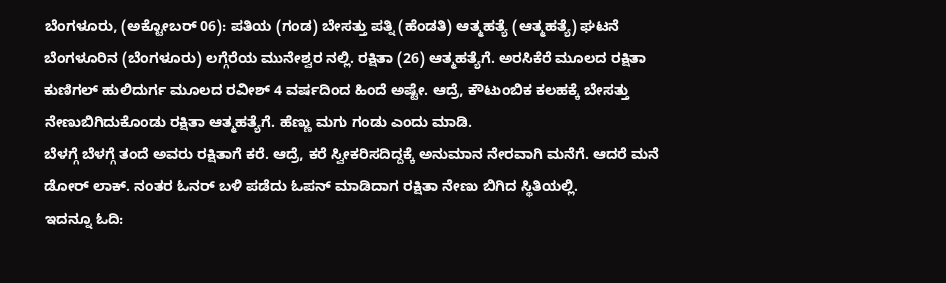ಬೆಂಗಳೂರು, (ಅಕ್ಟೋಬರ್ 06): ಪತಿಯ (ಗಂಡ) ಬೇಸತ್ತು ಪತ್ನಿ (ಹೆಂಡತಿ) ಆತ್ಮಹತ್ಯೆ (ಆತ್ಮಹತ್ಯೆ) ಘಟನೆ ಬೆಂಗಳೂರಿನ (ಬೆಂಗಳೂರು) ಲಗ್ಗೆರೆಯ ಮುನೇಶ್ವರ ನಲ್ಲಿ. ರಕ್ಷಿತಾ (26) ಆತ್ಮಹತ್ಯೆಗೆ. ಅರಸಿಕೆರೆ ಮೂಲದ ರಕ್ಷಿತಾ ಕುಣಿಗಲ್ ಹುಲಿದುರ್ಗ ಮೂಲದ ರವೀಶ್ 4 ವರ್ಷದಿಂದ ಹಿಂದೆ ಅಷ್ಟೇ. ಆದ್ರೆ, ಕೌಟುಂಬಿಕ ಕಲಹಕ್ಕೆ ಬೇಸತ್ತು ನೇಣುಬಿಗಿದುಕೊಂಡು ರಕ್ಷಿತಾ ಆತ್ಮಹತ್ಯೆಗೆ. ಹೆಣ್ಣು ಮಗು ಗಂಡು ಎಂದು ಮಾಡಿ.
ಬೆಳಗ್ಗೆ ಬೆಳಗ್ಗೆ ತಂದೆ ಅವರು ರಕ್ಷಿತಾಗೆ ಕರೆ. ಆದ್ರೆ, ಕರೆ ಸ್ವೀಕರಿಸದಿದ್ದಕ್ಕೆ ಅನುಮಾನ ನೇರವಾಗಿ ಮನೆಗೆ. ಆದರೆ ಮನೆ ಡೋರ್ ಲಾಕ್. ನಂತರ ಓನರ್ ಬಳಿ ಪಡೆದು ಓಪನ್ ಮಾಡಿದಾಗ ರಕ್ಷಿತಾ ನೇಣು ಬಿಗಿದ ಸ್ಥಿತಿಯಲ್ಲಿ.
ಇದನ್ನೂ ಓದಿ: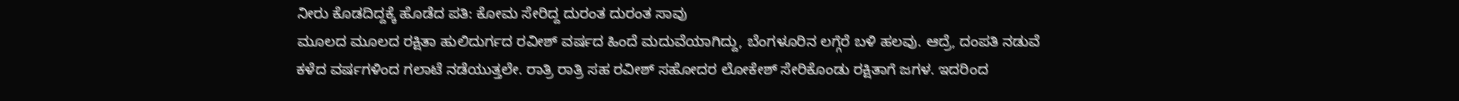ನೀರು ಕೊಡದಿದ್ದಕ್ಕೆ ಹೊಡೆದ ಪತಿ: ಕೋಮ ಸೇರಿದ್ದ ದುರಂತ ದುರಂತ ಸಾವು
ಮೂಲದ ಮೂಲದ ರಕ್ಷಿತಾ ಹುಲಿದುರ್ಗದ ರವೀಶ್ ವರ್ಷದ ಹಿಂದೆ ಮದುವೆಯಾಗಿದ್ದು, ಬೆಂಗಳೂರಿನ ಲಗ್ಗೆರೆ ಬಳಿ ಹಲವು. ಆದ್ರೆ, ದಂಪತಿ ನಡುವೆ ಕಳೆದ ವರ್ಷಗಳಿಂದ ಗಲಾಟೆ ನಡೆಯುತ್ತಲೇ. ರಾತ್ರಿ ರಾತ್ರಿ ಸಹ ರವೀಶ್ ಸಹೋದರ ಲೋಕೇಶ್ ಸೇರಿಕೊಂಡು ರಕ್ಷಿತಾಗೆ ಜಗಳ. ಇದರಿಂದ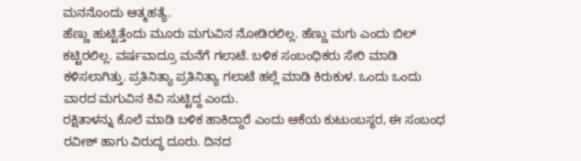ಮನನೊಂದು ಆತ್ಮಹತ್ಯೆ.
ಹೆಣ್ಣು ಹುಟ್ಟಿತ್ತೆಂದು ಮೂರು ಮಗುವಿನ ನೋಡಿರಲಿಲ್ಲ. ಹೆಣ್ಣು ಮಗು ಎಂದು ಬಿಲ್ ಕಟ್ಟಿರಲಿಲ್ಲ. ವರ್ಷವಾದ್ರೂ ಮನೆಗೆ ಗಲಾಟೆ. ಬಳಿಕ ಸಂಬಂಧಿಕರು ಸೇರಿ ಮಾಡಿ ಕಳಿಸಲಾಗಿತ್ತು. ಪ್ರತಿನಿತ್ಯಾ ಪ್ರತಿನಿತ್ಯಾ ಗಲಾಟೆ ಹಲ್ಲೆ ಮಾಡಿ ಕಿರುಕುಳ. ಒಂದು ಒಂದು ವಾರದ ಮಗುವಿನ ಕಿವಿ ಸುಟ್ಟಿದ್ದ ಎಂದು.
ರಕ್ಷಿತಾಳನ್ನು ಕೊಲೆ ಮಾಡಿ ಬಳಿಕ ಹಾಕಿದ್ದಾರೆ ಎಂದು ಆಕೆಯ ಕುಟುಂಬಸ್ಥರ, ಈ ಸಂಬಂಧ ರವೀಶ್ ಹಾಗು ವಿರುದ್ಧ ದೂರು. ದಿನದ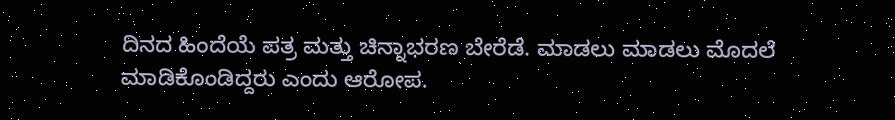ದಿನದ ಹಿಂದೆಯೆ ಪತ್ರ ಮತ್ತು ಚಿನ್ನಾಭರಣ ಬೇರೆಡೆ. ಮಾಡಲು ಮಾಡಲು ಮೊದಲೆ ಮಾಡಿಕೊಂಡಿದ್ದರು ಎಂದು ಆರೋಪ.